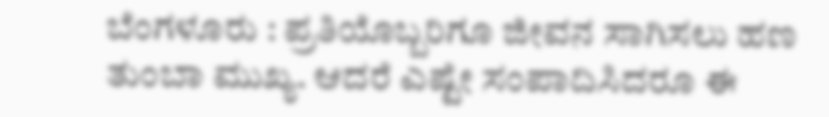ಬೆಂಗಳೂರು : ಪ್ರತಿಯೊಬ್ಬರಿಗೂ ಜೀವನ ಸಾಗಿಸಲು ಹಣ ತುಂಬಾ ಮುಖ್ಯ. ಆದರೆ ಎಷ್ಟೇ ಸಂಪಾದಿಸಿದರೂ ಈ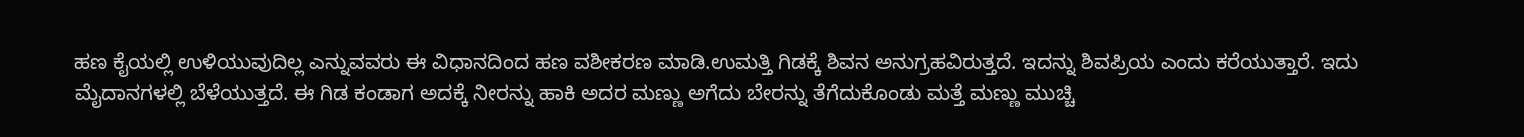ಹಣ ಕೈಯಲ್ಲಿ ಉಳಿಯುವುದಿಲ್ಲ ಎನ್ನುವವರು ಈ ವಿಧಾನದಿಂದ ಹಣ ವಶೀಕರಣ ಮಾಡಿ.ಉಮತ್ತಿ ಗಿಡಕ್ಕೆ ಶಿವನ ಅನುಗ್ರಹವಿರುತ್ತದೆ. ಇದನ್ನು ಶಿವಪ್ರಿಯ ಎಂದು ಕರೆಯುತ್ತಾರೆ. ಇದು ಮೈದಾನಗಳಲ್ಲಿ ಬೆಳೆಯುತ್ತದೆ. ಈ ಗಿಡ ಕಂಡಾಗ ಅದಕ್ಕೆ ನೀರನ್ನು ಹಾಕಿ ಅದರ ಮಣ್ಣು ಅಗೆದು ಬೇರನ್ನು ತೆಗೆದುಕೊಂಡು ಮತ್ತೆ ಮಣ್ಣು ಮುಚ್ಚಿ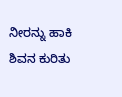ನೀರನ್ನು ಹಾಕಿ ಶಿವನ ಕುರಿತು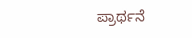ಪ್ರಾರ್ಥನೆ